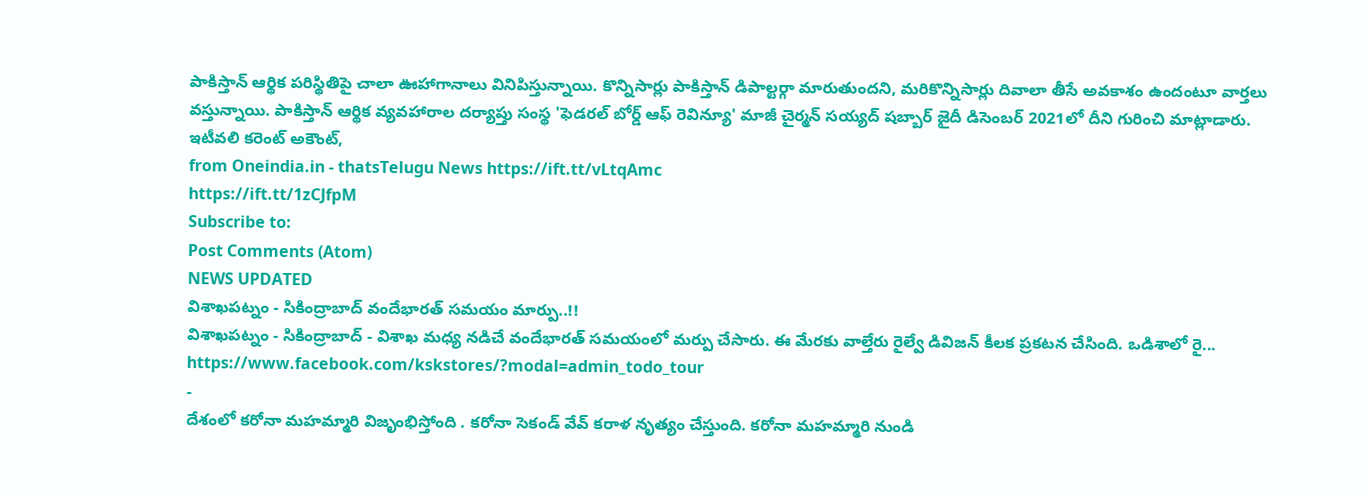పాకిస్తాన్ ఆర్థిక పరిస్థితిపై చాలా ఊహాగానాలు వినిపిస్తున్నాయి. కొన్నిసార్లు పాకిస్తాన్ డిపాల్టర్గా మారుతుందని, మరికొన్నిసార్లు దివాలా తీసే అవకాశం ఉందంటూ వార్తలు వస్తున్నాయి. పాకిస్తాన్ ఆర్థిక వ్యవహారాల దర్యాప్తు సంస్థ 'ఫెడరల్ బోర్డ్ ఆఫ్ రెవిన్యూ' మాజీ చైర్మన్ సయ్యద్ షబ్బార్ జైదీ డిసెంబర్ 2021లో దీని గురించి మాట్లాడారు. ఇటీవలి కరెంట్ అకౌంట్,
from Oneindia.in - thatsTelugu News https://ift.tt/vLtqAmc
https://ift.tt/1zCJfpM
Subscribe to:
Post Comments (Atom)
NEWS UPDATED
విశాఖపట్నం - సికింద్రాబాద్ వందేభారత్ సమయం మార్పు..!!
విశాఖపట్నం - సికింద్రాబాద్ - విశాఖ మధ్య నడిచే వందేభారత్ సమయంలో మర్పు చేసారు. ఈ మేరకు వాల్తేరు రైల్వే డివిజన్ కీలక ప్రకటన చేసింది. ఒడిశాలో రై...
https://www.facebook.com/kskstores/?modal=admin_todo_tour
-
దేశంలో కరోనా మహమ్మారి విజృంభిస్తోంది . కరోనా సెకండ్ వేవ్ కరాళ నృత్యం చేస్తుంది. కరోనా మహమ్మారి నుండి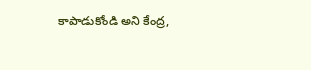కాపాడుకోండి అని కేంద్ర,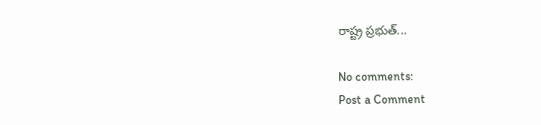రాష్ట్ర ప్రభుత్...

No comments:
Post a Comment